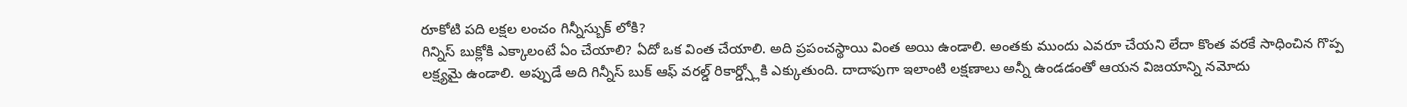రూకోటి పది లక్షల లంచం గిన్నీస్బుక్ లోకి?
గిన్నిస్ బుక్లోకి ఎక్కాలంటే ఏం చేయాలి? ఏదో ఒక వింత చేయాలి. అది ప్రపంచస్థాయి వింత అయి ఉండాలి. అంతకు ముందు ఎవరూ చేయని లేదా కొంత వరకే సాధించిన గొప్ప లక్ష్యమై ఉండాలి. అప్పుడే అది గిన్నీస్ బుక్ ఆఫ్ వరల్డ్ రికార్డ్స్లోకి ఎక్కుతుంది. దాదాపుగా ఇలాంటి లక్షణాలు అన్నీ ఉండడంతో ఆయన విజయాన్ని నమోదు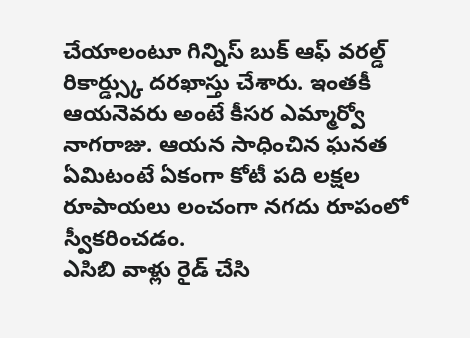చేయాలంటూ గిన్నిస్ బుక్ ఆఫ్ వరల్డ్ రికార్డ్స్కు దరఖాస్తు చేశారు. ఇంతకీ ఆయనెవరు అంటే కీసర ఎమ్మార్వో నాగరాజు. ఆయన సాధించిన ఘనత ఏమిటంటే ఏకంగా కోటీ పది లక్షల రూపాయలు లంచంగా నగదు రూపంలో స్వీకరించడం.
ఎసిబి వాళ్లు రైడ్ చేసి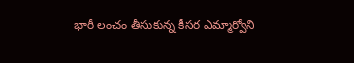భారీ లంచం తీసుకున్న కీసర ఎమ్మార్వోని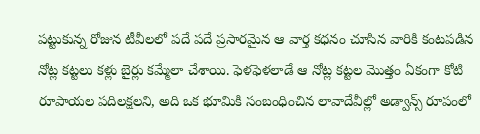పట్టుకున్న రోజున టీవీలలో పదే పదే ప్రసారమైన ఆ వార్త కధనం చూసిన వారికి కంటపడిన నోట్ల కట్టలు కళ్లు బైర్లు కమ్మేలా చేశాయి. ఫెళఫెళలాడే ఆ నోట్ల కట్టల మొత్తం ఏకంగా కోటి రూపాయల పదిలక్షలని, అది ఒక భూమికి సంబంధించిన లావాదేవీల్లో అడ్వాన్స్ రూపంలో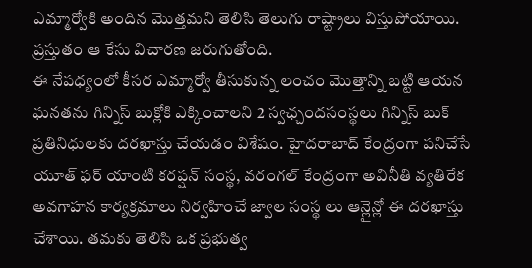ఎమ్మార్వోకి అందిన మొత్తమని తెలిసి తెలుగు రాష్ట్రాలు విస్తుపోయాయి. ప్రస్తుతం ఆ కేసు విచారణ జరుగుతోంది.
ఈ నేపధ్యంలో కీసర ఎమ్మార్వో తీసుకున్న లంచం మొత్తాన్ని బట్టి ఆయన ఘనతను గిన్నిస్ బుక్లోకి ఎక్కించాలని 2 స్వఛ్చందసంస్థలు గిన్నిస్ బుక్ ప్రతినిధులకు దరఖాస్తు చేయడం విశేషం. హైదరాబాద్ కేంద్రంగా పనిచేసే యూత్ ఫర్ యాంటి కరప్షన్ సంస్థ, వరంగల్ కేంద్రంగా అవినీతి వ్యతిరేక అవగాహన కార్యక్రమాలు నిర్వహించే జ్వాల సంస్థ లు ఆన్లైన్లో ఈ దరఖాస్తు చేశాయి. తమకు తెలిసి ఒక ప్రభుత్వ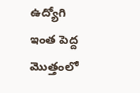ఉద్యోగి ఇంత పెద్ద మొత్తంలో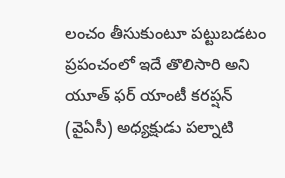లంచం తీసుకుంటూ పట్టుబడటం ప్రపంచంలో ఇదే తొలిసారి అని యూత్ ఫర్ యాంటీ కరప్షన్ (వైఏసీ) అధ్యక్షుడు పల్నాటి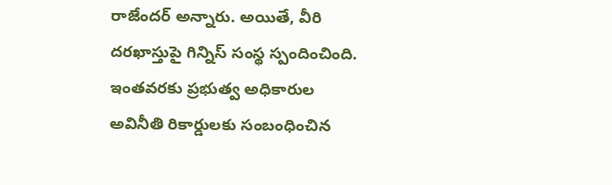రాజేందర్ అన్నారు. అయితే, వీరి దరఖాస్తుపై గిన్నిస్ సంస్థ స్పందించింది. ఇంతవరకు ప్రభుత్వ అధికారుల అవినీతి రికార్డులకు సంబంధించిన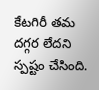కేటగిరీ తమ దగ్గర లేదని స్పష్టం చేసింది.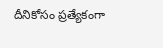దీనికోసం ప్రత్యేకంగా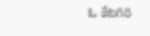ఓ కేటగిరి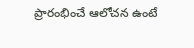ప్రారంభించే ఆలోచన ఉంటే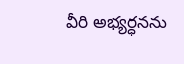వీరి అభ్యర్ధనను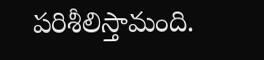పరిశీలిస్తామంది.